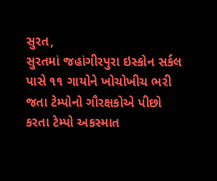સુરત,
સુરતમાં જહાંગીરપુરા ઇસ્કોન સર્કલ પાસે ૧૧ ગાયોને ખોચોખીચ ભરી જતા ટેમ્પોનો ગૌરક્ષકોએ પીછો કરતા ટેમ્પો અકસ્માત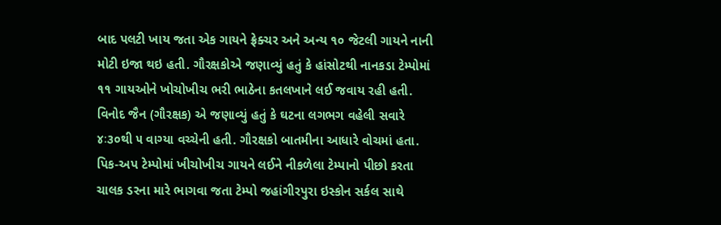બાદ પલટી ખાય જતા એક ગાયને ફ્રેક્ચર અને અન્ય ૧૦ જેટલી ગાયને નાની મોટી ઇજા થઇ હતી. ગૌરક્ષકોએ જણાવ્યું હતું કે હાંસોટથી નાનકડા ટેમ્પોમાં ૧૧ ગાયઓને ખોચોખીચ ભરી ભાઠેના કતલખાને લઈ જવાય રહી હતી. વિનોદ જૈન (ગૌરક્ષક) એ જણાવ્યું હતું કે ઘટના લગભગ વહેલી સવારે ૪ઃ૩૦થી ૫ વાગ્યા વચ્ચેની હતી. ગૌરક્ષકો બાતમીના આધારે વોચમાં હતા. પિક-અપ ટેમ્પોમાં ખીચોખીચ ગાયને લઈને નીકળેલા ટેમ્પાનો પીછો કરતા ચાલક ડરના મારે ભાગવા જતા ટેમ્પો જહાંગીરપુરા ઇસ્કોન સર્કલ સાથે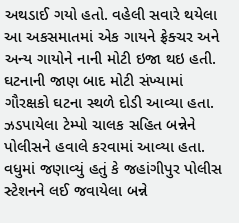અથડાઈ ગયો હતો. વહેલી સવારે થયેલા આ અકસમાતમાં એક ગાયને ફ્રેક્ચર અને અન્ય ગાયોને નાની મોટી ઇજા થઇ હતી. ઘટનાની જાણ બાદ મોટી સંખ્યામાં ગૌરક્ષકો ઘટના સ્થળે દોડી આવ્યા હતા. ઝડપાયેલા ટેમ્પો ચાલક સહિત બન્નેને પોલીસને હવાલે કરવામાં આવ્યા હતા. વધુમાં જણાવ્યું હતું કે જહાંગીપુર પોલીસ સ્ટેશનને લઈ જવાયેલા બન્ને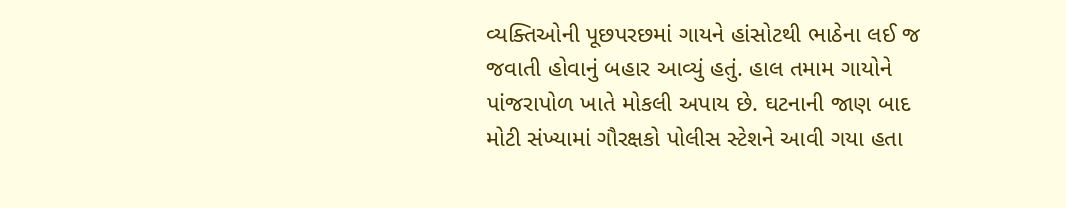વ્યક્તિઓની પૂછપરછમાં ગાયને હાંસોટથી ભાઠેના લઈ જ જવાતી હોવાનું બહાર આવ્યું હતું. હાલ તમામ ગાયોને પાંજરાપોળ ખાતે મોકલી અપાય છે. ઘટનાની જાણ બાદ મોટી સંખ્યામાં ગૌરક્ષકો પોલીસ સ્ટેશને આવી ગયા હતા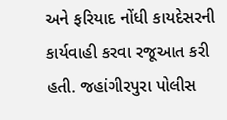અને ફરિયાદ નોંધી કાયદેસરની કાર્યવાહી કરવા રજૂઆત કરી હતી. જહાંગીરપુરા પોલીસ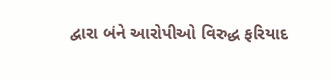દ્વારા બંને આરોપીઓ વિરુદ્ધ ફરિયાદ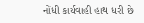નોંધી કાર્યવાહી હાથ ધરી છે